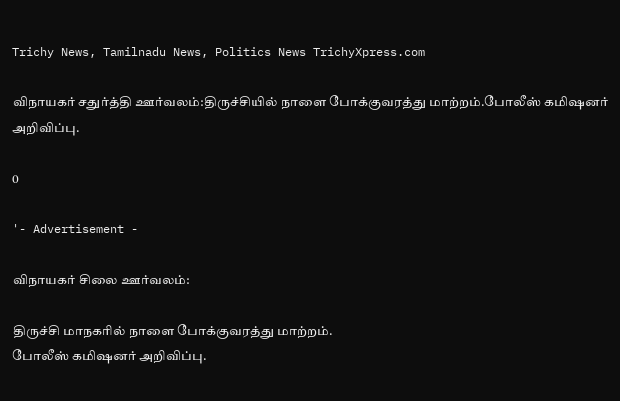Trichy News, Tamilnadu News, Politics News TrichyXpress.com

விநாயகர் சதுர்த்தி ஊர்வலம்:திருச்சியில் நாளை போக்குவரத்து மாற்றம்.போலீஸ் கமிஷனர் அறிவிப்பு.

0

'- Advertisement -

விநாயகர் சிலை ஊர்வலம்:

திருச்சி மாநகரில் நாளை போக்குவரத்து மாற்றம்.
போலீஸ் கமிஷனர் அறிவிப்பு.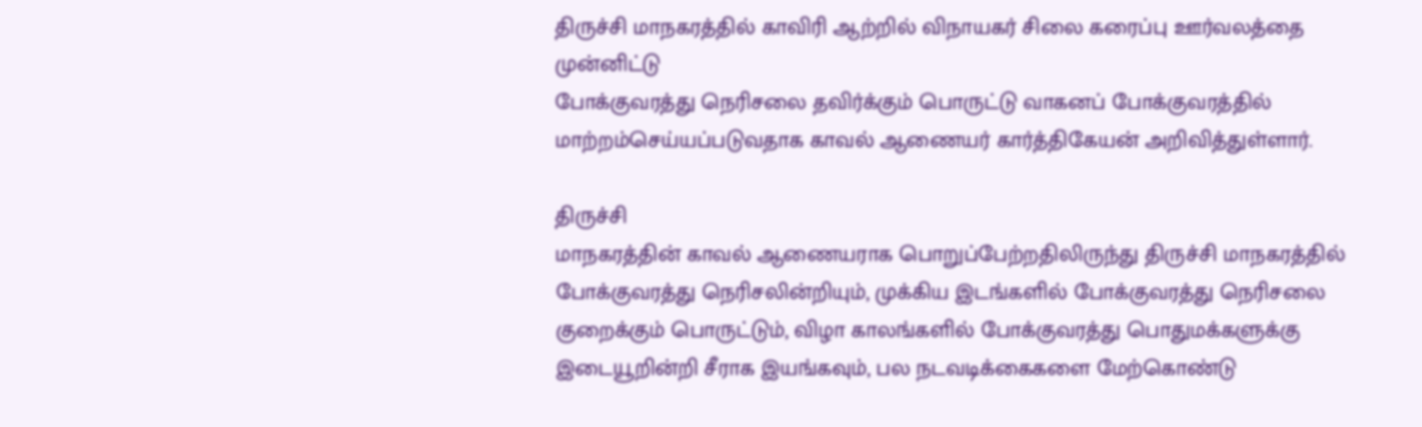திருச்சி மாநகரத்தில் காவிரி ஆற்றில் விநாயகர் சிலை கரைப்பு ஊர்வலத்தை முன்னிட்டு
போக்குவரத்து நெரிசலை தவிர்க்கும் பொருட்டு வாகனப் போக்குவரத்தில் மாற்றம்செய்யப்படுவதாக காவல் ஆணையர் கார்த்திகேயன் அறிவித்துள்ளார்.

திருச்சி
மாநகரத்தின் காவல் ஆணையராக பொறுப்பேற்றதிலிருந்து திருச்சி மாநகரத்தில்
போக்குவரத்து நெரிசலின்றியும், முக்கிய இடங்களில் போக்குவரத்து நெரிசலை
குறைக்கும் பொருட்டும், விழா காலங்களில் போக்குவரத்து பொதுமக்களுக்கு
இடையூறின்றி சீராக இயங்கவும், பல நடவடிக்கைகளை மேற்கொண்டு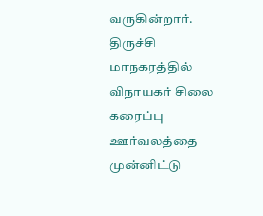வருகின்றார்.
திருச்சி மாநகரத்தில் விநாயகர் சிலை கரைப்பு ஊர்வலத்தை முன்னிட்டு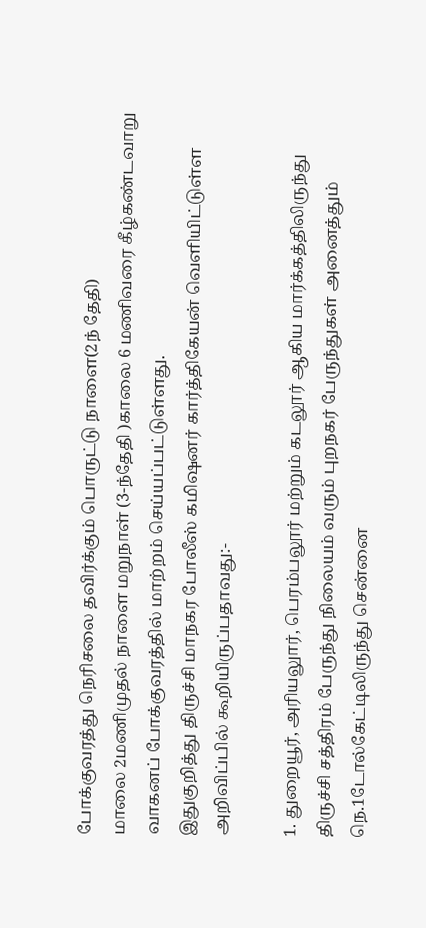போக்குவரத்து நெரிசலை தவிர்க்கும் பொருட்டு நாளை(2ந் தேதி)
மாலை 2மணிமுதல் நாளை மறுநாள் (3-ந்தேதி )காலை 6 மணிவரை கீழ்கண்டவாறு
வாகனப் போக்குவரத்தில் மாற்றம் செய்யப்பட்டுள்ளது.
இதுகுறித்து திருச்சி மாநகர போலீஸ் கமிஷனர் கார்த்திகேயன் வெளியிட்டுள்ள அறிவிப்பில் கூறியிருப்பதாவது:-

1. துறையூர், அரியலுார், பெரம்பலூர் மற்றும் கடலூர் ஆகிய மார்க்கத்திலிருந்து
திருச்சி சத்திரம் பேருந்து நிலையம் வரும் புறநகர் பேருந்துகள் அனைத்தும் நெ.1டோல்கேட்டிலிருந்து சென்னை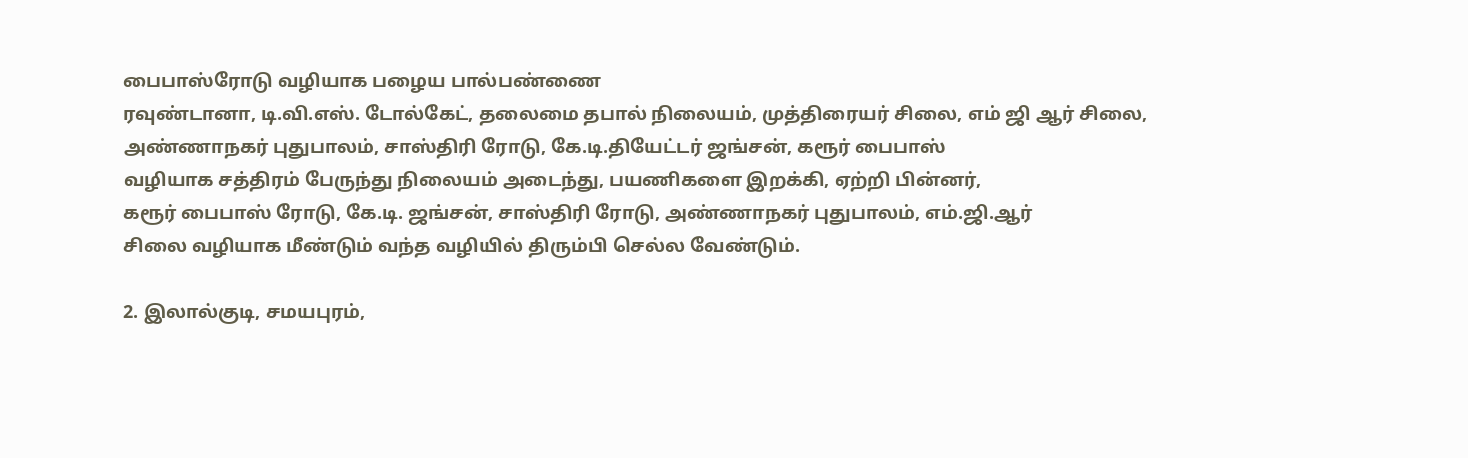பைபாஸ்ரோடு வழியாக பழைய பால்பண்ணை
ரவுண்டானா, டி.வி.எஸ். டோல்கேட், தலைமை தபால் நிலையம், முத்திரையர் சிலை, எம் ஜி ஆர் சிலை, அண்ணாநகர் புதுபாலம், சாஸ்திரி ரோடு, கே.டி.தியேட்டர் ஜங்சன், கரூர் பைபாஸ்
வழியாக சத்திரம் பேருந்து நிலையம் அடைந்து, பயணிகளை இறக்கி, ஏற்றி பின்னர்,
கரூர் பைபாஸ் ரோடு, கே.டி. ஜங்சன், சாஸ்திரி ரோடு, அண்ணாநகர் புதுபாலம், எம்.ஜி.ஆர்
சிலை வழியாக மீண்டும் வந்த வழியில் திரும்பி செல்ல வேண்டும்.

2. இலால்குடி, சமயபுரம்,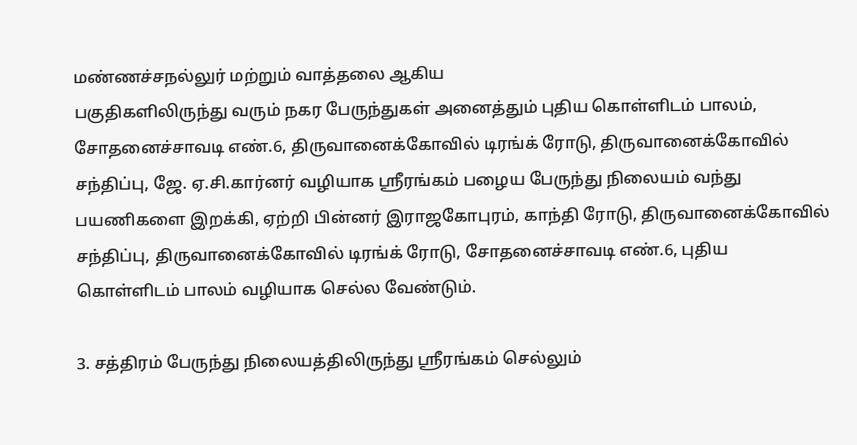மண்ணச்சநல்லுர் மற்றும் வாத்தலை ஆகிய
பகுதிகளிலிருந்து வரும் நகர பேருந்துகள் அனைத்தும் புதிய கொள்ளிடம் பாலம்,
சோதனைச்சாவடி எண்.6, திருவானைக்கோவில் டிரங்க் ரோடு, திருவானைக்கோவில்
சந்திப்பு, ஜே. ஏ.சி.கார்னர் வழியாக ஸ்ரீரங்கம் பழைய பேருந்து நிலையம் வந்து
பயணிகளை இறக்கி, ஏற்றி பின்னர் இராஜகோபுரம், காந்தி ரோடு, திருவானைக்கோவில்
சந்திப்பு, திருவானைக்கோவில் டிரங்க் ரோடு, சோதனைச்சாவடி எண்.6, புதிய
கொள்ளிடம் பாலம் வழியாக செல்ல வேண்டும்.

3. சத்திரம் பேருந்து நிலையத்திலிருந்து ஸ்ரீரங்கம் செல்லும்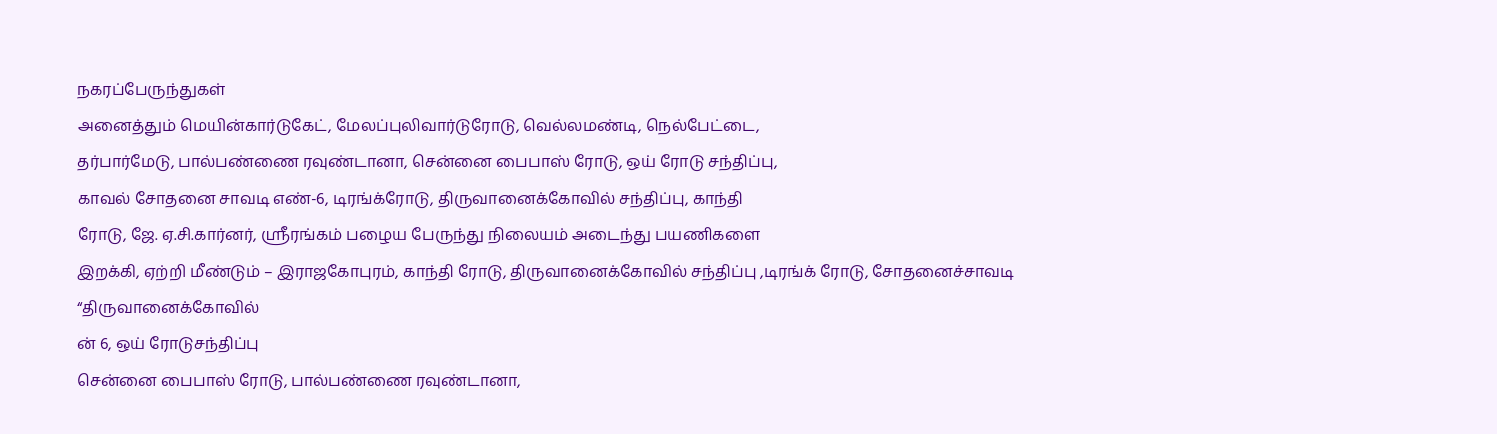நகரப்பேருந்துகள்
அனைத்தும் மெயின்கார்டுகேட், மேலப்புலிவார்டுரோடு, வெல்லமண்டி, நெல்பேட்டை,
தர்பார்மேடு, பால்பண்ணை ரவுண்டானா, சென்னை பைபாஸ் ரோடு, ஒய் ரோடு சந்திப்பு,
காவல் சோதனை சாவடி எண்-6, டிரங்க்ரோடு, திருவானைக்கோவில் சந்திப்பு, காந்தி
ரோடு, ஜே. ஏ.சி.கார்னர், ஸ்ரீரங்கம் பழைய பேருந்து நிலையம் அடைந்து பயணிகளை
இறக்கி, ஏற்றி மீண்டும் – இராஜகோபுரம், காந்தி ரோடு, திருவானைக்கோவில் சந்திப்பு ,டிரங்க் ரோடு, சோதனைச்சாவடி
“திருவானைக்கோவில்
ன் 6, ஒய் ரோடுசந்திப்பு
சென்னை பைபாஸ் ரோடு, பால்பண்ணை ரவுண்டானா,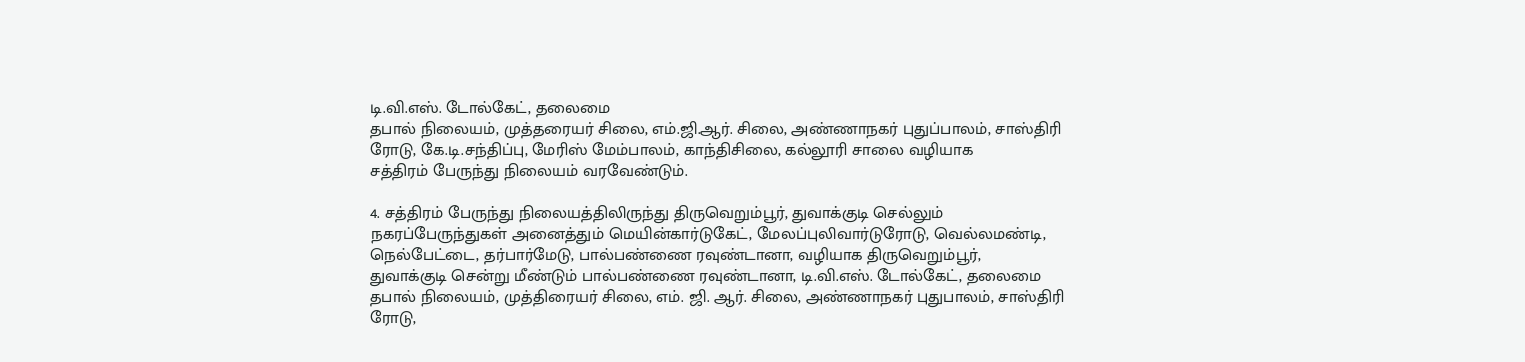டி.வி.எஸ். டோல்கேட், தலைமை
தபால் நிலையம், முத்தரையர் சிலை, எம்.ஜி.ஆர். சிலை, அண்ணாநகர் புதுப்பாலம், சாஸ்திரி
ரோடு, கே.டி.சந்திப்பு, மேரிஸ் மேம்பாலம், காந்திசிலை, கல்லூரி சாலை வழியாக
சத்திரம் பேருந்து நிலையம் வரவேண்டும்.

4. சத்திரம் பேருந்து நிலையத்திலிருந்து திருவெறும்பூர், துவாக்குடி செல்லும்
நகரப்பேருந்துகள் அனைத்தும் மெயின்கார்டுகேட், மேலப்புலிவார்டுரோடு, வெல்லமண்டி,
நெல்பேட்டை, தர்பார்மேடு, பால்பண்ணை ரவுண்டானா, வழியாக திருவெறும்பூர்,
துவாக்குடி சென்று மீண்டும் பால்பண்ணை ரவுண்டானா, டி.வி.எஸ். டோல்கேட், தலைமை
தபால் நிலையம், முத்திரையர் சிலை, எம். ஜி. ஆர். சிலை, அண்ணாநகர் புதுபாலம், சாஸ்திரி
ரோடு,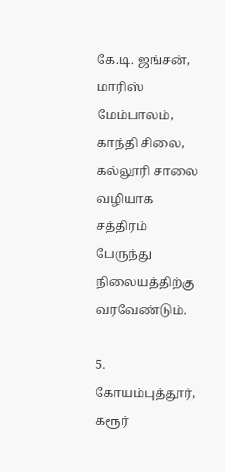கே.டி. ஜங்சன், மாரிஸ் மேம்பாலம், காந்தி சிலை, கல்லூரி சாலை வழியாக
சத்திரம் பேருந்து நிலையத்திற்கு வரவேண்டும்.

5. கோயம்புத்தூர், கரூர்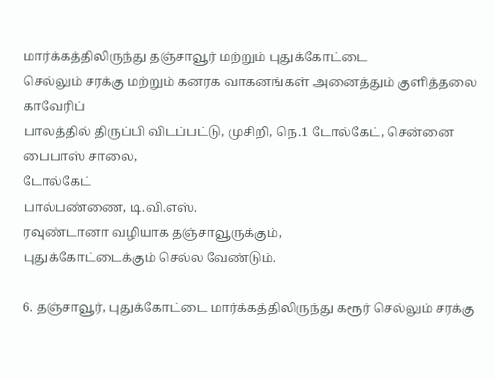மார்க்கத்திலிருந்து தஞ்சாவூர் மற்றும் புதுக்கோட்டை
செல்லும் சரக்கு மற்றும் கனரக வாகனங்கள் அனைத்தும் குளித்தலை காவேரிப்
பாலத்தில் திருப்பி விடப்பட்டு, முசிறி, நெ.1 டோல்கேட், சென்னை பைபாஸ் சாலை,
டோல்கேட்
பால்பண்ணை, டி.வி.எஸ்.
ரவுண்டானா வழியாக தஞ்சாவூருக்கும்,
புதுக்கோட்டைக்கும் செல்ல வேண்டும்.

6. தஞ்சாவூர், புதுக்கோட்டை மார்க்கத்திலிருந்து கரூர் செல்லும் சரக்கு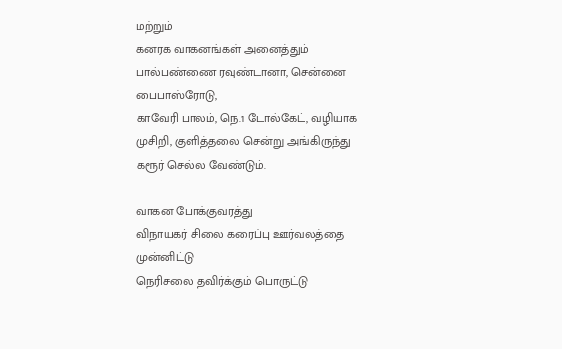மற்றும்
கனரக வாகனங்கள் அனைத்தும் பால்பண்ணை ரவுண்டானா, சென்னை பைபாஸ்ரோடு,
காவேரி பாலம், நெ.1 டோல்கேட், வழியாக முசிறி, குளித்தலை சென்று அங்கிருந்து
கரூர் செல்ல வேண்டும்.

வாகன போக்குவரத்து
விநாயகர் சிலை கரைப்பு ஊர்வலத்தை முன்னிட்டு
நெரிசலை தவிர்க்கும் பொருட்டு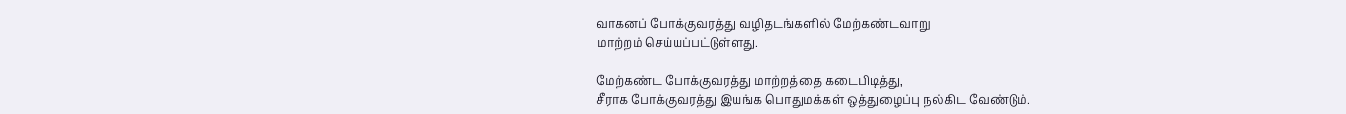வாகனப் போக்குவரத்து வழிதடங்களில் மேற்கண்டவாறு
மாற்றம் செய்யப்பட்டுள்ளது.

மேற்கண்ட போக்குவரத்து மாற்றத்தை கடைபிடித்து,
சீராக போக்குவரத்து இயங்க பொதுமக்கள் ஒத்துழைப்பு நல்கிட வேண்டும்.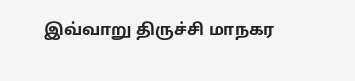இவ்வாறு திருச்சி மாநகர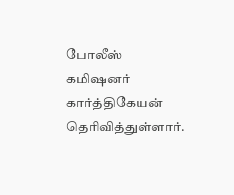போலீஸ் கமிஷனர் கார்த்திகேயன் தெரிவித்துள்ளார்.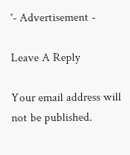'- Advertisement -

Leave A Reply

Your email address will not be published.